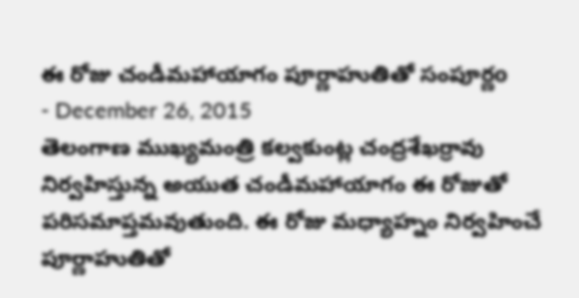ఈ రోజు చండీమహాయాగం పూర్ణాహుతితో సంపూర్ణo
- December 26, 2015
తెలంగాణ ముఖ్యమంత్రి కల్వకుంట్ల చంద్రశేఖర్రావు నిర్వహిస్తున్న అయుత చండీమహాయాగం ఈ రోజుతో పరిసమాప్తమవుతుంది. ఈ రోజు మధ్యాహ్నం నిర్వహించే పూర్ణాహుతితో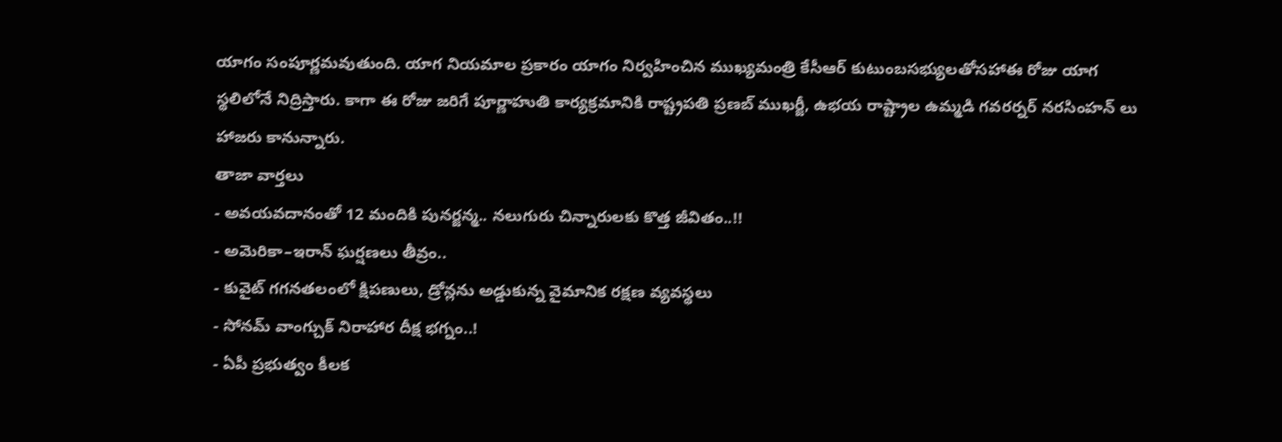యాగం సంపూర్ణమవుతుంది. యాగ నియమాల ప్రకారం యాగం నిర్వహించిన ముఖ్యమంత్రి కేసీఆర్ కుటుంబసభ్యులతోసహాఈ రోజు యాగ స్థలిలోనే నిద్రిస్తారు. కాగా ఈ రోజు జరిగే పూర్ణాహుతి కార్యక్రమానికి రాష్ట్రపతి ప్రణబ్ ముఖర్జీ, ఉభయ రాష్ట్రాల ఉమ్మడి గవరర్నర్ నరసింహన్ లు హాజరు కానున్నారు.
తాజా వార్తలు
- అవయవదానంతో 12 మందికి పునర్జన్మ.. నలుగురు చిన్నారులకు కొత్త జీవితం..!!
- అమెరికా–ఇరాన్ ఘర్షణలు తీవ్రం..
- కువైట్ గగనతలంలో క్షిపణులు, డ్రోన్లను అడ్డుకున్న వైమానిక రక్షణ వ్యవస్థలు
- సోనమ్ వాంగ్చుక్ నిరాహార దీక్ష భగ్నం..!
- ఏపీ ప్రభుత్వం కీలక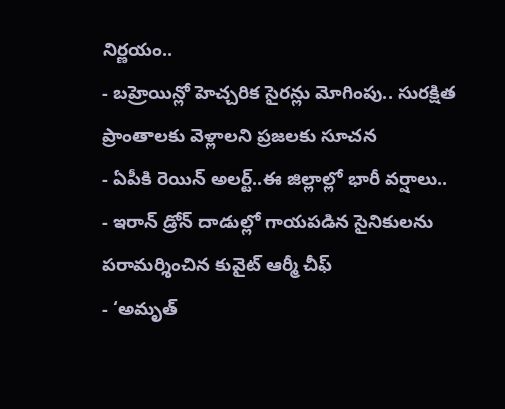నిర్ణయం..
- బహ్రెయిన్లో హెచ్చరిక సైరన్లు మోగింపు.. సురక్షిత ప్రాంతాలకు వెళ్లాలని ప్రజలకు సూచన
- ఏపీకి రెయిన్ అలర్ట్..ఈ జిల్లాల్లో భారీ వర్షాలు..
- ఇరాన్ డ్రోన్ దాడుల్లో గాయపడిన సైనికులను పరామర్శించిన కువైట్ ఆర్మీ చీఫ్
- ‘అమృత్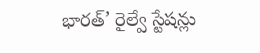భారత్’ రైల్వే స్టేషన్లు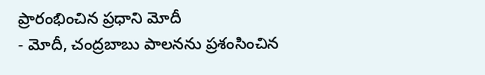ప్రారంభించిన ప్రధాని మోదీ
- మోదీ, చంద్రబాబు పాలనను ప్రశంసించిన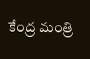కేంద్ర మంత్రి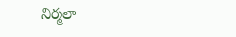నిర్మలా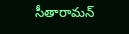సీతారామన్